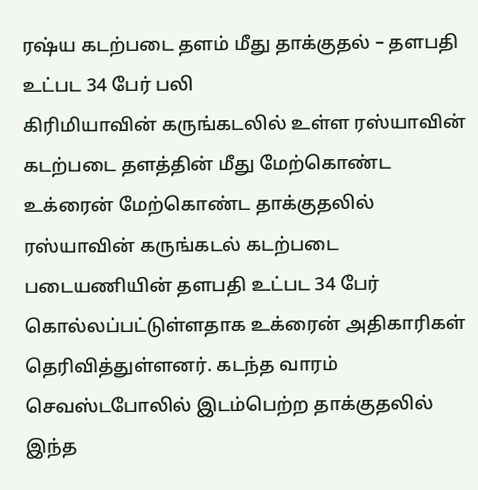ரஷ்ய கடற்படை தளம் மீது தாக்குதல் – தளபதி உட்பட 34 பேர் பலி
கிரிமியாவின் கருங்கடலில் உள்ள ரஸ்யாவின் கடற்படை தளத்தின் மீது மேற்கொண்ட உக்ரைன் மேற்கொண்ட தாக்குதலில் ரஸ்யாவின் கருங்கடல் கடற்படை படையணியின் தளபதி உட்பட 34 பேர் கொல்லப்பட்டுள்ளதாக உக்ரைன் அதிகாரிகள் தெரிவித்துள்ளனர். கடந்த வாரம் செவஸ்டபோலில் இடம்பெற்ற தாக்குதலில் இந்த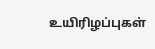உயிரிழப்புகள்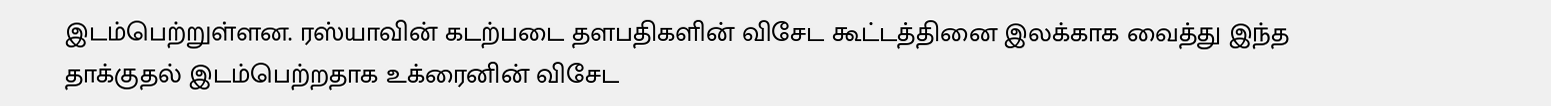இடம்பெற்றுள்ளன. ரஸ்யாவின் கடற்படை தளபதிகளின் விசேட கூட்டத்தினை இலக்காக வைத்து இந்த தாக்குதல் இடம்பெற்றதாக உக்ரைனின் விசேட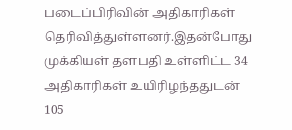படைப்பிரிவின் அதிகாரிகள் தெரிவித்துள்ளனர்.இதன்போது முக்கியள் தளபதி உள்ளிட்ட 34 அதிகாரிகள் உயிரிழந்ததுடன் 105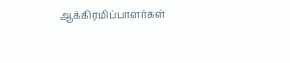ஆக்கிரமிப்பாளர்கள்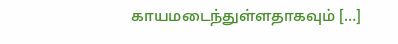காயமடைந்துள்ளதாகவும் […]